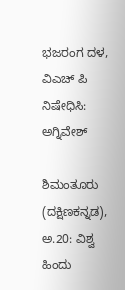ಭಜರಂಗ ದಳ, ವಿಎಚ್ ಪಿ ನಿಷೇಧಿಸಿ: ಅಗ್ನಿವೇಶ್

ಶಿಮಂತೂರು (ದಕ್ಷಿಣಕನ್ನಡ), ಅ.20: ವಿಶ್ವ ಹಿಂದು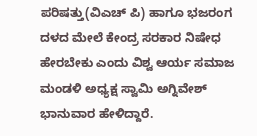ಪರಿಷತ್ತು(ವಿಎಚ್ ಪಿ) ಹಾಗೂ ಭಜರಂಗ ದಳದ ಮೇಲೆ ಕೇಂದ್ರ ಸರಕಾರ ನಿಷೇಧ ಹೇರಬೇಕು ಎಂದು ವಿಶ್ವ ಆರ್ಯ ಸಮಾಜ ಮಂಡಳಿ ಅಧ್ಯಕ್ಷ ಸ್ವಾಮಿ ಅಗ್ನಿವೇಶ್ ಭಾನುವಾರ ಹೇಳಿದ್ದಾರೆ.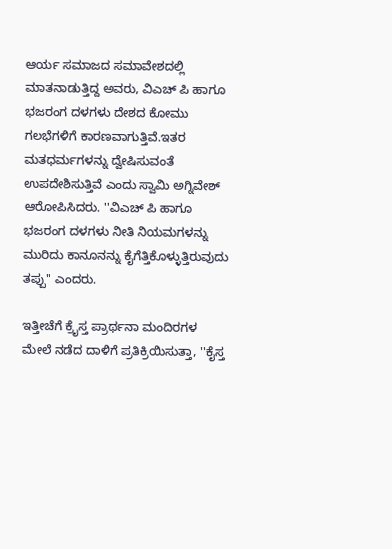ಆರ್ಯ ಸಮಾಜದ ಸಮಾವೇಶದಲ್ಲಿ ಮಾತನಾಡುತ್ತಿದ್ದ ಅವರು, ವಿಎಚ್ ಪಿ ಹಾಗೂ ಭಜರಂಗ ದಳಗಳು ದೇಶದ ಕೋಮು ಗಲಭೆಗಳಿಗೆ ಕಾರಣವಾಗುತ್ತಿವೆ.ಇತರ ಮತಧರ್ಮಗಳನ್ನು ದ್ವೇಷಿಸುವಂತೆ ಉಪದೇಶಿಸುತ್ತಿವೆ ಎಂದು ಸ್ವಾಮಿ ಅಗ್ನಿವೇಶ್ ಆರೋಪಿಸಿದರು. ''ವಿಎಚ್ ಪಿ ಹಾಗೂ ಭಜರಂಗ ದಳಗಳು ನೀತಿ ನಿಯಮಗಳನ್ನು ಮುರಿದು ಕಾನೂನನ್ನು ಕೈಗೆತ್ತಿಕೊಳ್ಳುತ್ತಿರುವುದು ತಪ್ಪು'' ಎಂದರು.

ಇತ್ತೀಚೆಗೆ ಕ್ರೈಸ್ತ ಪ್ರಾರ್ಥನಾ ಮಂದಿರಗಳ ಮೇಲೆ ನಡೆದ ದಾಳಿಗೆ ಪ್ರತಿಕ್ರಿಯಿಸುತ್ತಾ, ''ಕೈಸ್ತ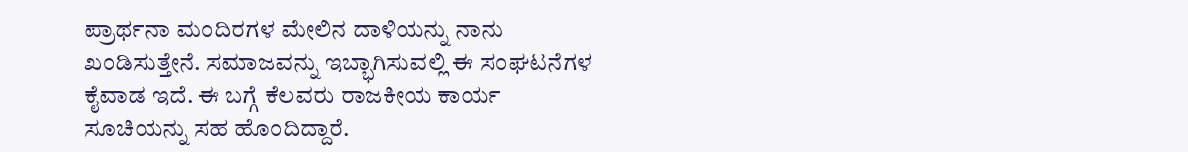ಪ್ರಾರ್ಥನಾ ಮಂದಿರಗಳ ಮೇಲಿನ ದಾಳಿಯನ್ನು ನಾನು ಖಂಡಿಸುತ್ತೇನೆ. ಸಮಾಜವನ್ನು ಇಬ್ಭಾಗಿಸುವಲ್ಲಿ ಈ ಸಂಘಟನೆಗಳ ಕೈವಾಡ ಇದೆ. ಈ ಬಗ್ಗೆ ಕೆಲವರು ರಾಜಕೀಯ ಕಾರ್ಯ ಸೂಚಿಯನ್ನು ಸಹ ಹೊಂದಿದ್ದಾರೆ.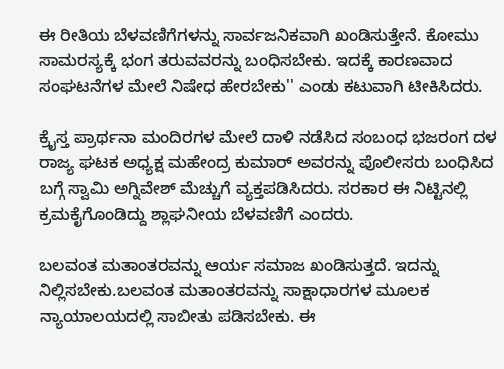ಈ ರೀತಿಯ ಬೆಳವಣಿಗೆಗಳನ್ನು ಸಾರ್ವಜನಿಕವಾಗಿ ಖಂಡಿಸುತ್ತೇನೆ. ಕೋಮು ಸಾಮರಸ್ಯಕ್ಕೆ ಭಂಗ ತರುವವರನ್ನು ಬಂಧಿಸಬೇಕು. ಇದಕ್ಕೆ ಕಾರಣವಾದ ಸಂಘಟನೆಗಳ ಮೇಲೆ ನಿಷೇಧ ಹೇರಬೇಕು'' ಎಂಡು ಕಟುವಾಗಿ ಟೀಕಿಸಿದರು.

ಕ್ರೈಸ್ತ ಪ್ರಾರ್ಥನಾ ಮಂದಿರಗಳ ಮೇಲೆ ದಾಳಿ ನಡೆಸಿದ ಸಂಬಂಧ ಭಜರಂಗ ದಳ ರಾಜ್ಯ ಘಟಕ ಅಧ್ಯಕ್ಷ ಮಹೇಂದ್ರ ಕುಮಾರ್ ಅವರನ್ನು ಪೊಲೀಸರು ಬಂಧಿಸಿದ ಬಗ್ಗೆ ಸ್ವಾಮಿ ಅಗ್ನಿವೇಶ್ ಮೆಚ್ಚುಗೆ ವ್ಯಕ್ತಪಡಿಸಿದರು. ಸರಕಾರ ಈ ನಿಟ್ಟಿನಲ್ಲಿ ಕ್ರಮಕೈಗೊಂಡಿದ್ದು ಶ್ಲಾಘನೀಯ ಬೆಳವಣಿಗೆ ಎಂದರು.

ಬಲವಂತ ಮತಾಂತರವನ್ನು ಆರ್ಯ ಸಮಾಜ ಖಂಡಿಸುತ್ತದೆ. ಇದನ್ನು ನಿಲ್ಲಿಸಬೇಕು.ಬಲವಂತ ಮತಾಂತರವನ್ನು ಸಾಕ್ಷಾಧಾರಗಳ ಮೂಲಕ ನ್ಯಾಯಾಲಯದಲ್ಲಿ ಸಾಬೀತು ಪಡಿಸಬೇಕು. ಈ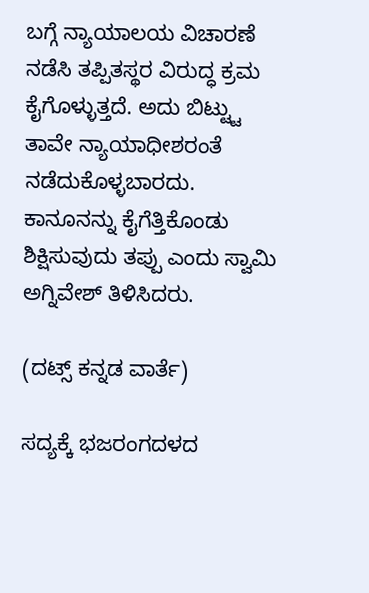ಬಗ್ಗೆ ನ್ಯಾಯಾಲಯ ವಿಚಾರಣೆ ನಡೆಸಿ ತಪ್ಪಿತಸ್ಥರ ವಿರುದ್ಧ ಕ್ರಮ ಕೈಗೊಳ್ಳುತ್ತದೆ. ಅದು ಬಿಟ್ಟ್ಟು ತಾವೇ ನ್ಯಾಯಾಧೀಶರಂತೆ ನಡೆದುಕೊಳ್ಳಬಾರದು. ಕಾನೂನನ್ನು ಕೈಗೆತ್ತಿಕೊಂಡು ಶಿಕ್ಷಿಸುವುದು ತಪ್ಪು ಎಂದು ಸ್ವಾಮಿ ಅಗ್ನಿವೇಶ್ ತಿಳಿಸಿದರು.

(ದಟ್ಸ್ ಕನ್ನಡ ವಾರ್ತೆ)

ಸದ್ಯಕ್ಕೆ ಭಜರಂಗದಳದ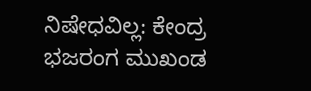ನಿಷೇಧವಿಲ್ಲ: ಕೇಂದ್ರ
ಭಜರಂಗ ಮುಖಂಡ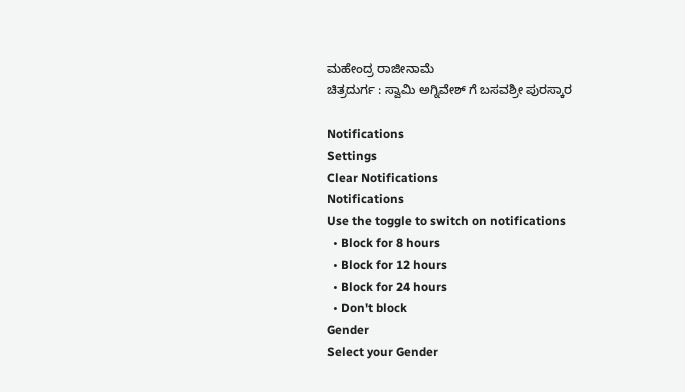ಮಹೇಂದ್ರ ರಾಜೀನಾಮೆ
ಚಿತ್ರದುರ್ಗ : ಸ್ವಾಮಿ ಅಗ್ನಿವೇಶ್ ಗೆ ಬಸವಶ್ರೀ ಪುರಸ್ಕಾರ

Notifications
Settings
Clear Notifications
Notifications
Use the toggle to switch on notifications
  • Block for 8 hours
  • Block for 12 hours
  • Block for 24 hours
  • Don't block
Gender
Select your Gender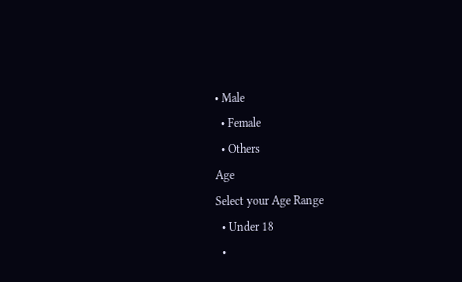• Male
  • Female
  • Others
Age
Select your Age Range
  • Under 18
  •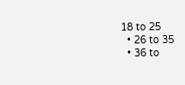18 to 25
  • 26 to 35
  • 36 to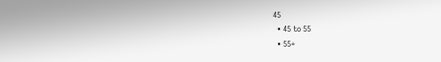45
  • 45 to 55
  • 55+